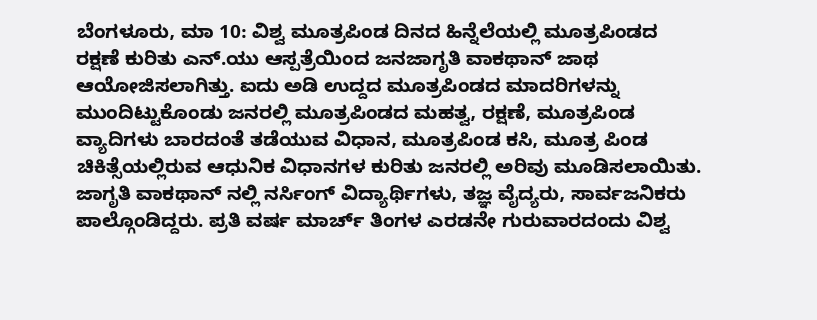ಬೆಂಗಳೂರು, ಮಾ 10: ವಿಶ್ವ ಮೂತ್ರಪಿಂಡ ದಿನದ ಹಿನ್ನೆಲೆಯಲ್ಲಿ ಮೂತ್ರಪಿಂಡದ ರಕ್ಷಣೆ ಕುರಿತು ಎನ್.ಯು ಆಸ್ಪತ್ರೆಯಿಂದ ಜನಜಾಗೃತಿ ವಾಕಥಾನ್ ಜಾಥ ಆಯೋಜಿಸಲಾಗಿತ್ತು. ಐದು ಅಡಿ ಉದ್ದದ ಮೂತ್ರಪಿಂಡದ ಮಾದರಿಗಳನ್ನು ಮುಂದಿಟ್ಟುಕೊಂಡು ಜನರಲ್ಲಿ ಮೂತ್ರಪಿಂಡದ ಮಹತ್ವ, ರಕ್ಷಣೆ, ಮೂತ್ರಪಿಂಡ ವ್ಯಾದಿಗಳು ಬಾರದಂತೆ ತಡೆಯುವ ವಿಧಾನ, ಮೂತ್ರಪಿಂಡ ಕಸಿ, ಮೂತ್ರ ಪಿಂಡ ಚಿಕಿತ್ಸೆಯಲ್ಲಿರುವ ಆಧುನಿಕ ವಿಧಾನಗಳ ಕುರಿತು ಜನರಲ್ಲಿ ಅರಿವು ಮೂಡಿಸಲಾಯಿತು. ಜಾಗೃತಿ ವಾಕಥಾನ್ ನಲ್ಲಿ ನರ್ಸಿಂಗ್ ವಿದ್ಯಾರ್ಥಿಗಳು, ತಜ್ಞ ವೈದ್ಯರು, ಸಾರ್ವಜನಿಕರು ಪಾಲ್ಗೊಂಡಿದ್ದರು. ಪ್ರತಿ ವರ್ಷ ಮಾರ್ಚ್ ತಿಂಗಳ ಎರಡನೇ ಗುರುವಾರದಂದು ವಿಶ್ವ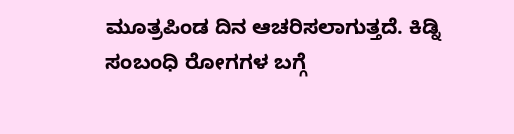ಮೂತ್ರಪಿಂಡ ದಿನ ಆಚರಿಸಲಾಗುತ್ತದೆ. ಕಿಡ್ನಿ ಸಂಬಂಧಿ ರೋಗಗಳ ಬಗ್ಗೆ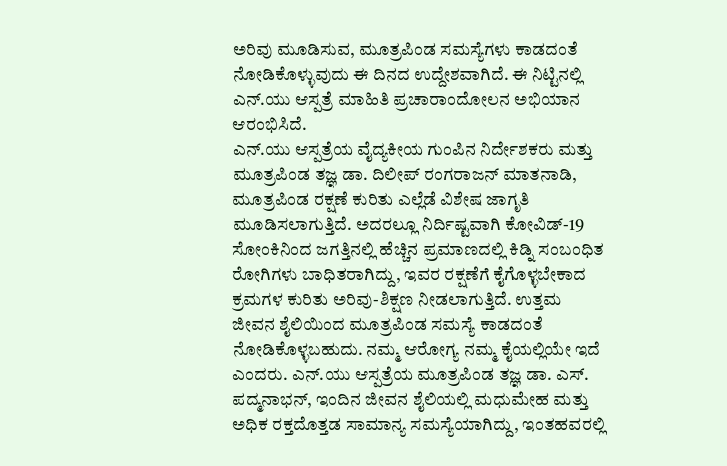ಅರಿವು ಮೂಡಿಸುವ, ಮೂತ್ರಪಿಂಡ ಸಮಸ್ಯೆಗಳು ಕಾಡದಂತೆ ನೋಡಿಕೊಳ್ಳುವುದು ಈ ದಿನದ ಉದ್ದೇಶವಾಗಿದೆ. ಈ ನಿಟ್ಟಿನಲ್ಲಿ ಎನ್.ಯು ಆಸ್ಪತ್ರೆ ಮಾಹಿತಿ ಪ್ರಚಾರಾಂದೋಲನ ಅಭಿಯಾನ ಆರಂಭಿಸಿದೆ.
ಎನ್.ಯು ಆಸ್ಪತ್ರೆಯ ವೈದ್ಯಕೀಯ ಗುಂಪಿನ ನಿರ್ದೇಶಕರು ಮತ್ತು ಮೂತ್ರಪಿಂಡ ತಜ್ಞ ಡಾ. ದಿಲೀಪ್ ರಂಗರಾಜನ್ ಮಾತನಾಡಿ, ಮೂತ್ರಪಿಂಡ ರಕ್ಷಣೆ ಕುರಿತು ಎಲ್ಲೆಡೆ ವಿಶೇಷ ಜಾಗೃತಿ ಮೂಡಿಸಲಾಗುತ್ತಿದೆ. ಅದರಲ್ಲೂ ನಿರ್ದಿಷ್ಟವಾಗಿ ಕೋವಿಡ್-19 ಸೋಂಕಿನಿಂದ ಜಗತ್ತಿನಲ್ಲಿ ಹೆಚ್ಚಿನ ಪ್ರಮಾಣದಲ್ಲಿ ಕಿಡ್ನಿ ಸಂಬಂಧಿತ ರೋಗಿಗಳು ಬಾಧಿತರಾಗಿದ್ದು, ಇವರ ರಕ್ಷಣೆಗೆ ಕೈಗೊಳ್ಳಬೇಕಾದ ಕ್ರಮಗಳ ಕುರಿತು ಅರಿವು-ಶಿಕ್ಷಣ ನೀಡಲಾಗುತ್ತಿದೆ. ಉತ್ತಮ ಜೀವನ ಶೈಲಿಯಿಂದ ಮೂತ್ರಪಿಂಡ ಸಮಸ್ಯೆ ಕಾಡದಂತೆ ನೋಡಿಕೊಳ್ಳಬಹುದು. ನಮ್ಮ ಆರೋಗ್ಯ ನಮ್ಮ ಕೈಯಲ್ಲಿಯೇ ಇದೆ ಎಂದರು. ಎನ್.ಯು ಆಸ್ಪತ್ರೆಯ ಮೂತ್ರಪಿಂಡ ತಜ್ಞ ಡಾ. ಎಸ್. ಪದ್ಮನಾಭನ್, ಇಂದಿನ ಜೀವನ ಶೈಲಿಯಲ್ಲಿ ಮಧುಮೇಹ ಮತ್ತು ಅಧಿಕ ರಕ್ತದೊತ್ತಡ ಸಾಮಾನ್ಯ ಸಮಸ್ಯೆಯಾಗಿದ್ದು, ಇಂತಹವರಲ್ಲಿ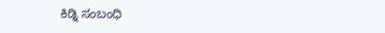ಕಿಡ್ನಿ ಸಂಬಂಧಿ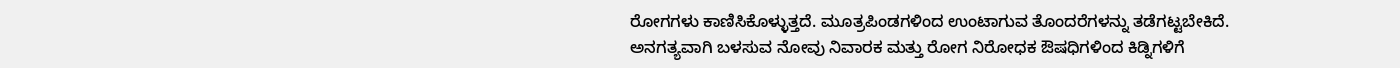ರೋಗಗಳು ಕಾಣಿಸಿಕೊಳ್ಳುತ್ತದೆ. ಮೂತ್ರಪಿಂಡಗಳಿಂದ ಉಂಟಾಗುವ ತೊಂದರೆಗಳನ್ನು ತಡೆಗಟ್ಟಬೇಕಿದೆ. ಅನಗತ್ಯವಾಗಿ ಬಳಸುವ ನೋವು ನಿವಾರಕ ಮತ್ತು ರೋಗ ನಿರೋಧಕ ಔಷಧಿಗಳಿಂದ ಕಿಡ್ನಿಗಳಿಗೆ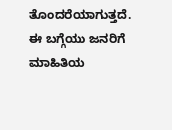ತೊಂದರೆಯಾಗುತ್ತದೆ. ಈ ಬಗ್ಗೆಯು ಜನರಿಗೆ ಮಾಹಿತಿಯ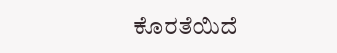ಕೊರತೆಯಿದೆ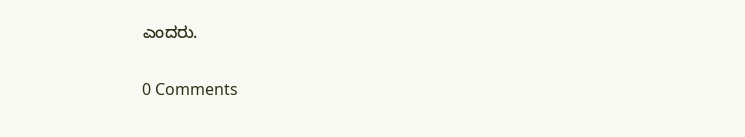ಎಂದರು.


0 Comments